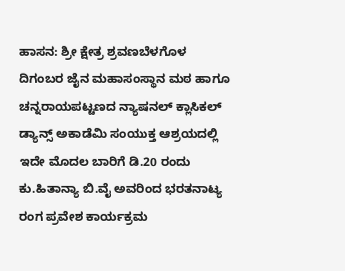ಹಾಸನ: ಶ್ರೀ ಕ್ಷೇತ್ರ ಶ್ರವಣಬೆಳಗೊಳ ದಿಗಂಬರ ಜೈನ ಮಹಾಸಂಸ್ಥಾನ ಮಠ ಹಾಗೂ ಚನ್ನರಾಯಪಟ್ಟಣದ ನ್ಯಾಷನಲ್ ಕ್ಲಾಸಿಕಲ್ ಡ್ಯಾನ್ಸ್ ಅಕಾಡೆಮಿ ಸಂಯುಕ್ತ ಆಶ್ರಯದಲ್ಲಿ ಇದೇ ಮೊದಲ ಬಾರಿಗೆ ಡಿ.20 ರಂದು ಕು.ಹಿತಾನ್ಯಾ ಬಿ.ವೈ ಅವರಿಂದ ಭರತನಾಟ್ಯ ರಂಗ ಪ್ರವೇಶ ಕಾರ್ಯಕ್ರಮ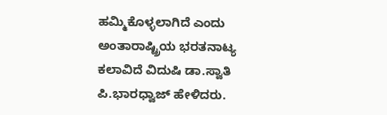ಹಮ್ಮಿಕೊಳ್ಳಲಾಗಿದೆ ಎಂದು ಅಂತಾರಾಷ್ಟ್ರಿಯ ಭರತನಾಟ್ಯ ಕಲಾವಿದೆ ವಿದುಷಿ ಡಾ.ಸ್ವಾತಿ ಪಿ.ಭಾರಧ್ವಾಜ್ ಹೇಳಿದರು.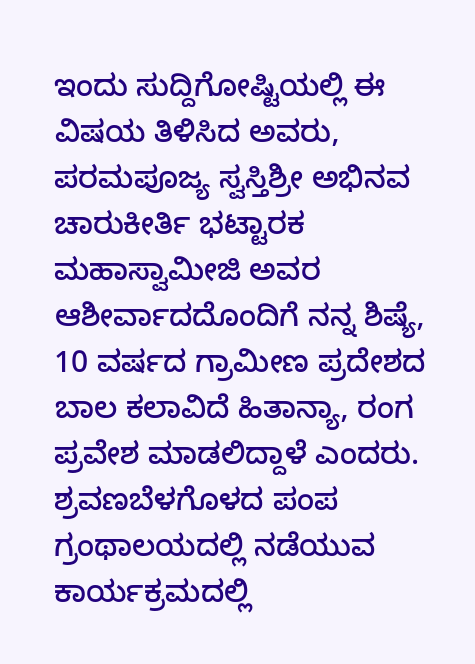ಇಂದು ಸುದ್ದಿಗೋಷ್ಟಿಯಲ್ಲಿ ಈ ವಿಷಯ ತಿಳಿಸಿದ ಅವರು, ಪರಮಪೂಜ್ಯ ಸ್ವಸ್ತಿಶ್ರೀ ಅಭಿನವ ಚಾರುಕೀರ್ತಿ ಭಟ್ಟಾರಕ ಮಹಾಸ್ವಾಮೀಜಿ ಅವರ ಆಶೀರ್ವಾದದೊಂದಿಗೆ ನನ್ನ ಶಿಷ್ಯೆ, 10 ವರ್ಷದ ಗ್ರಾಮೀಣ ಪ್ರದೇಶದ ಬಾಲ ಕಲಾವಿದೆ ಹಿತಾನ್ಯಾ, ರಂಗ ಪ್ರವೇಶ ಮಾಡಲಿದ್ದಾಳೆ ಎಂದರು.
ಶ್ರವಣಬೆಳಗೊಳದ ಪಂಪ ಗ್ರಂಥಾಲಯದಲ್ಲಿ ನಡೆಯುವ ಕಾರ್ಯಕ್ರಮದಲ್ಲಿ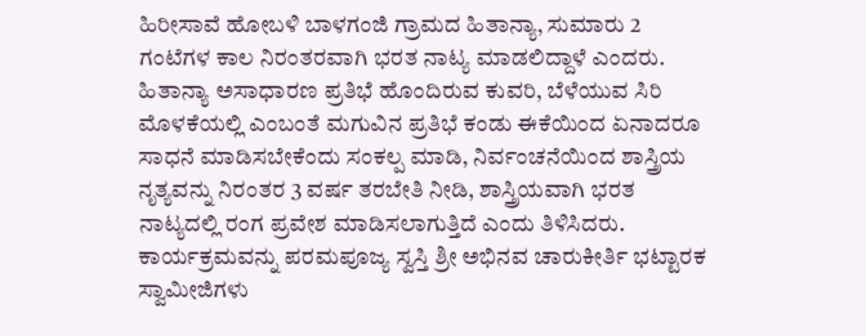ಹಿರೀಸಾವೆ ಹೋಬಳಿ ಬಾಳಗಂಜಿ ಗ್ರಾಮದ ಹಿತಾನ್ಯಾ, ಸುಮಾರು 2 ಗಂಟೆಗಳ ಕಾಲ ನಿರಂತರವಾಗಿ ಭರತ ನಾಟ್ಯ ಮಾಡಲಿದ್ದಾಳೆ ಎಂದರು.
ಹಿತಾನ್ಯಾ ಅಸಾಧಾರಣ ಪ್ರತಿಭೆ ಹೊಂದಿರುವ ಕುವರಿ, ಬೆಳೆಯುವ ಸಿರಿ ಮೊಳಕೆಯಲ್ಲಿ ಎಂಬಂತೆ ಮಗುವಿನ ಪ್ರತಿಭೆ ಕಂಡು ಈಕೆಯಿಂದ ಏನಾದರೂ ಸಾಧನೆ ಮಾಡಿಸಬೇಕೆಂದು ಸಂಕಲ್ಪ ಮಾಡಿ, ನಿರ್ವಂಚನೆಯಿಂದ ಶಾಸ್ತ್ರಿಯ ನೃತ್ಯವನ್ನು ನಿರಂತರ 3 ವರ್ಷ ತರಬೇತಿ ನೀಡಿ, ಶಾಸ್ತ್ರಿಯವಾಗಿ ಭರತ ನಾಟ್ಯದಲ್ಲಿ ರಂಗ ಪ್ರವೇಶ ಮಾಡಿಸಲಾಗುತ್ತಿದೆ ಎಂದು ತಿಳಿಸಿದರು.
ಕಾರ್ಯಕ್ರಮವನ್ನು ಪರಮಪೂಜ್ಯ ಸ್ವಸ್ತಿ ಶ್ರೀ ಅಭಿನವ ಚಾರುಕೀರ್ತಿ ಭಟ್ಟಾರಕ ಸ್ವಾಮೀಜಿಗಳು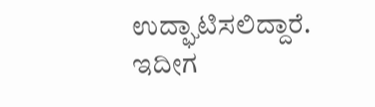ಉದ್ಘಾಟಿಸಲಿದ್ದಾರೆ. ಇದೀಗ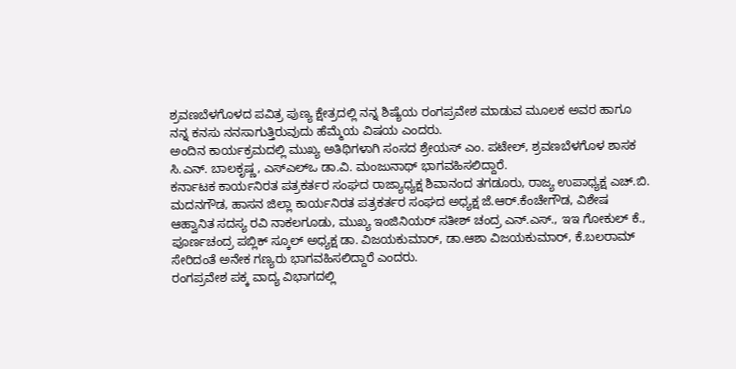ಶ್ರವಣಬೆಳಗೊಳದ ಪವಿತ್ರ ಪುಣ್ಯ ಕ್ಷೇತ್ರದಲ್ಲಿ ನನ್ನ ಶಿಷ್ಯೆಯ ರಂಗಪ್ರವೇಶ ಮಾಡುವ ಮೂಲಕ ಅವರ ಹಾಗೂ ನನ್ನ ಕನಸು ನನಸಾಗುತ್ತಿರುವುದು ಹೆಮ್ಮೆಯ ವಿಷಯ ಎಂದರು.
ಅಂದಿನ ಕಾರ್ಯಕ್ರಮದಲ್ಲಿ ಮುಖ್ಯ ಅತಿಥಿಗಳಾಗಿ ಸಂಸದ ಶ್ರೇಯಸ್ ಎಂ. ಪಟೇಲ್, ಶ್ರವಣಬೆಳಗೊಳ ಶಾಸಕ ಸಿ.ಎನ್. ಬಾಲಕೃಷ್ಣ, ಎಸ್ಎಲ್ಒ ಡಾ.ವಿ. ಮಂಜುನಾಥ್ ಭಾಗವಹಿಸಲಿದ್ದಾರೆ.
ಕರ್ನಾಟಕ ಕಾರ್ಯನಿರತ ಪತ್ರಕರ್ತರ ಸಂಘದ ರಾಜ್ಯಾಧ್ಯಕ್ಷ ಶಿವಾನಂದ ತಗಡೂರು, ರಾಜ್ಯ ಉಪಾಧ್ಯಕ್ಷ ಎಚ್.ಬಿ. ಮದನಗೌಡ, ಹಾಸನ ಜಿಲ್ಲಾ ಕಾರ್ಯನಿರತ ಪತ್ರಕರ್ತರ ಸಂಘದ ಅಧ್ಯಕ್ಷ ಜೆ.ಆರ್.ಕೆಂಚೇಗೌಡ, ವಿಶೇಷ ಆಹ್ವಾನಿತ ಸದಸ್ಯ ರವಿ ನಾಕಲಗೂಡು, ಮುಖ್ಯ ಇಂಜಿನಿಯರ್ ಸತೀಶ್ ಚಂದ್ರ ಎನ್.ಎಸ್., ಇಇ ಗೋಕುಲ್ ಕೆ., ಪೂರ್ಣಚಂದ್ರ ಪಬ್ಲಿಕ್ ಸ್ಕೂಲ್ ಅಧ್ಯಕ್ಷ ಡಾ. ವಿಜಯಕುಮಾರ್, ಡಾ.ಆಶಾ ವಿಜಯಕುಮಾರ್, ಕೆ.ಬಲರಾಮ್ ಸೇರಿದಂತೆ ಅನೇಕ ಗಣ್ಯರು ಭಾಗವಹಿಸಲಿದ್ದಾರೆ ಎಂದರು.
ರಂಗಪ್ರವೇಶ ಪಕ್ಕ ವಾದ್ಯ ವಿಭಾಗದಲ್ಲಿ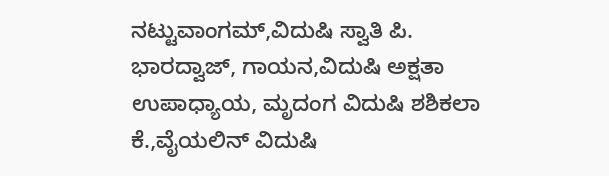ನಟ್ಟುವಾಂಗಮ್,ವಿದುಷಿ ಸ್ವಾತಿ ಪಿ. ಭಾರದ್ವಾಜ್, ಗಾಯನ,ವಿದುಷಿ ಅಕ್ಷತಾ ಉಪಾಧ್ಯಾಯ, ಮೃದಂಗ ವಿದುಷಿ ಶಶಿಕಲಾ ಕೆ.,ವೈಯಲಿನ್ ವಿದುಷಿ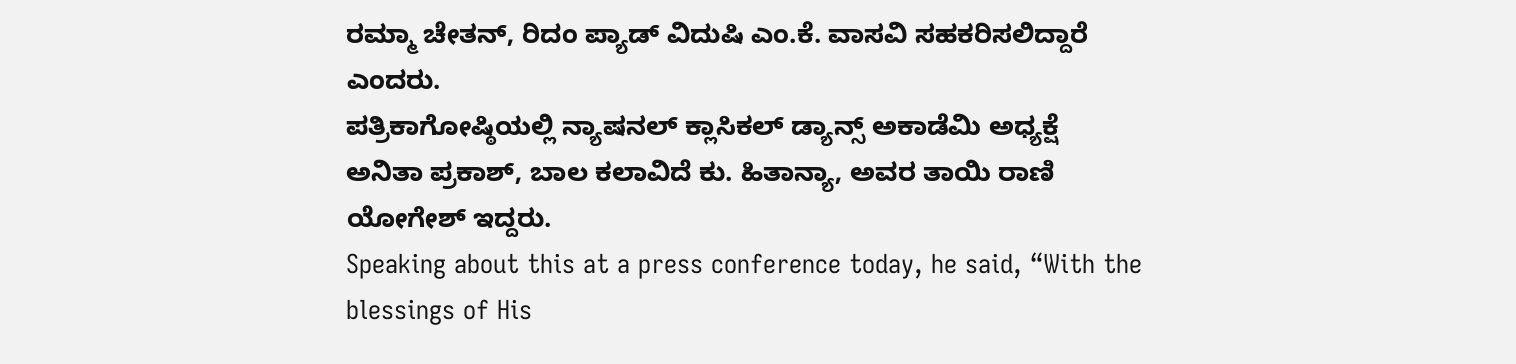ರಮ್ಮಾ ಚೇತನ್, ರಿದಂ ಪ್ಯಾಡ್ ವಿದುಷಿ ಎಂ.ಕೆ. ವಾಸವಿ ಸಹಕರಿಸಲಿದ್ದಾರೆ ಎಂದರು.
ಪತ್ರಿಕಾಗೋಷ್ಠಿಯಲ್ಲಿ ನ್ಯಾಷನಲ್ ಕ್ಲಾಸಿಕಲ್ ಡ್ಯಾನ್ಸ್ ಅಕಾಡೆಮಿ ಅಧ್ಯಕ್ಷೆ ಅನಿತಾ ಪ್ರಕಾಶ್, ಬಾಲ ಕಲಾವಿದೆ ಕು. ಹಿತಾನ್ಯಾ, ಅವರ ತಾಯಿ ರಾಣಿ ಯೋಗೇಶ್ ಇದ್ದರು.
Speaking about this at a press conference today, he said, “With the blessings of His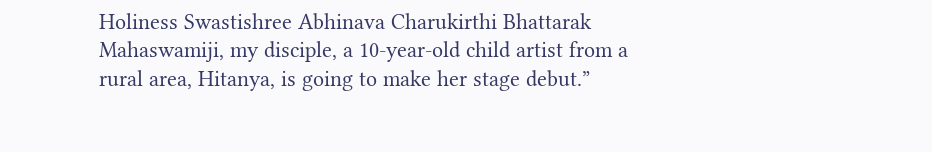Holiness Swastishree Abhinava Charukirthi Bhattarak Mahaswamiji, my disciple, a 10-year-old child artist from a rural area, Hitanya, is going to make her stage debut.”